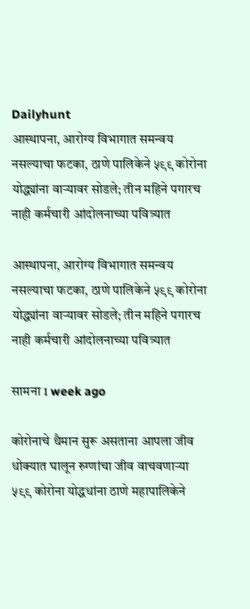Dailyhunt
आस्थापना, आरोग्य विभागात समन्वय नसल्याचा फटका, ठाणे पालिकेने ५९९ कोरोना योद्ध्यांना वाऱ्यावर सोडले; तीन महिने पगारच नाही कर्मचारी आंदोलनाच्या पवित्र्यात

आस्थापना, आरोग्य विभागात समन्वय नसल्याचा फटका, ठाणे पालिकेने ५९९ कोरोना योद्ध्यांना वाऱ्यावर सोडले; तीन महिने पगारच नाही कर्मचारी आंदोलनाच्या पवित्र्यात

सामना 1 week ago

कोरोनाचे थैमान सुरू असताना आपला जीव धोक्यात घालून रुग्णांचा जीव वाचवणाऱ्या ५९९ कोरोना योद्धधांना ठाणे महापालिकेने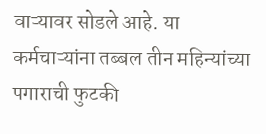वाऱ्यावर सोडले आहे. या कर्मचाऱ्यांना तब्बल तीन महिन्यांच्या पगाराची फुटकी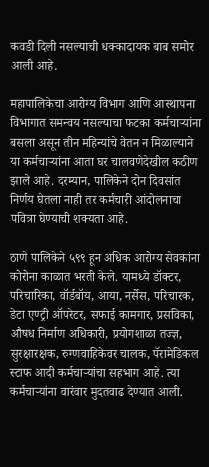कवडी दिली नसल्याची धक्कादायक बाब समोर आली आहे.

महापालिकेचा आरोग्य विभाग आणि आस्थापना विभागात समन्वय नसल्याचा फटका कर्मचाऱ्यांना बसला असून तीन महिन्यांचे वेतन न मिळाल्याने या कर्मचाऱ्यांना आता घर चालवणेदेखील कठीण झाले आहे. दरम्यान, पालिकेने दोन दिवसांत निर्णय घेतला नाही तर कर्मचारी आंदोलनाचा पवित्रा घेण्याची शक्यता आहे.

ठाणे पालिकेने ५९९ हून अधिक आरोग्य सेवकांना कोरोना काळात भरती केले. यामध्ये डॉक्टर, परिचारिका, वॉर्डबॉय, आया, नर्सेस, परिचारक, डेटा एण्ट्री ऑपरेटर, सफाई कामगार, प्रसविका, औषध निर्माण अधिकारी, प्रयोगशाळा तज्ज्ञ, सुरक्षारक्षक, रुग्णवाहिकेवर चालक, पॅरामेडिकल स्टाफ आदी कर्मचाऱ्यांचा सहभाग आहे. त्या कर्मचाऱ्यांना वारंवार मुदतवाढ देण्यात आली.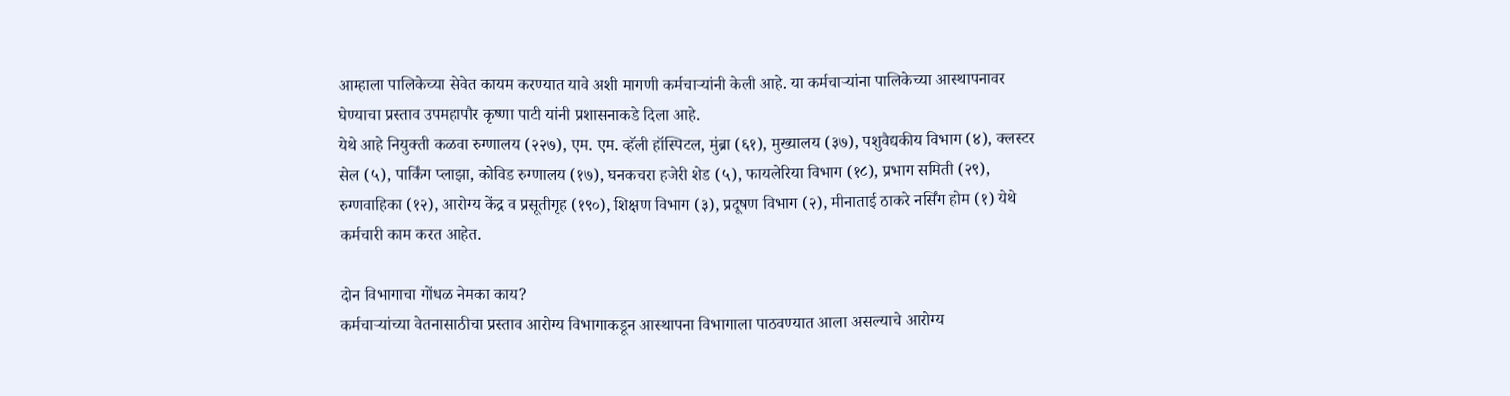आम्हाला पालिकेच्या सेवेत कायम करण्यात यावे अशी मागणी कर्मचाऱ्यांनी केली आहे. या कर्मचाऱ्यांना पालिकेच्या आस्थापनावर घेण्याचा प्रस्ताव उपमहापौर कृष्णा पाटी यांनी प्रशासनाकडे दिला आहे.
येथे आहे नियुक्ती कळवा रुग्णालय (२२७), एम. एम. व्हॅली हॉस्पिटल, मुंब्रा (६१), मुख्यालय (३७), पशुवैद्यकीय विभाग (४), क्लस्टर सेल (५), पार्किंग प्लाझा, कोविड रुग्णालय (१७), घनकचरा हजेरी शेड (५), फायलेरिया विभाग (१८), प्रभाग समिती (२९), रुग्णवाहिका (१२), आरोग्य केंद्र व प्रसूतीगृह (१९०), शिक्षण विभाग (३), प्रदूषण विभाग (२), मीनाताई ठाकरे नर्सिंग होम (१) येथे कर्मचारी काम करत आहेत.

दोन विभागाचा गोंधळ नेमका काय?
कर्मचाऱ्यांच्या वेतनासाठीचा प्रस्ताव आरोग्य विभागाकडून आस्थापना विभागाला पाठवण्यात आला असल्याचे आरोग्य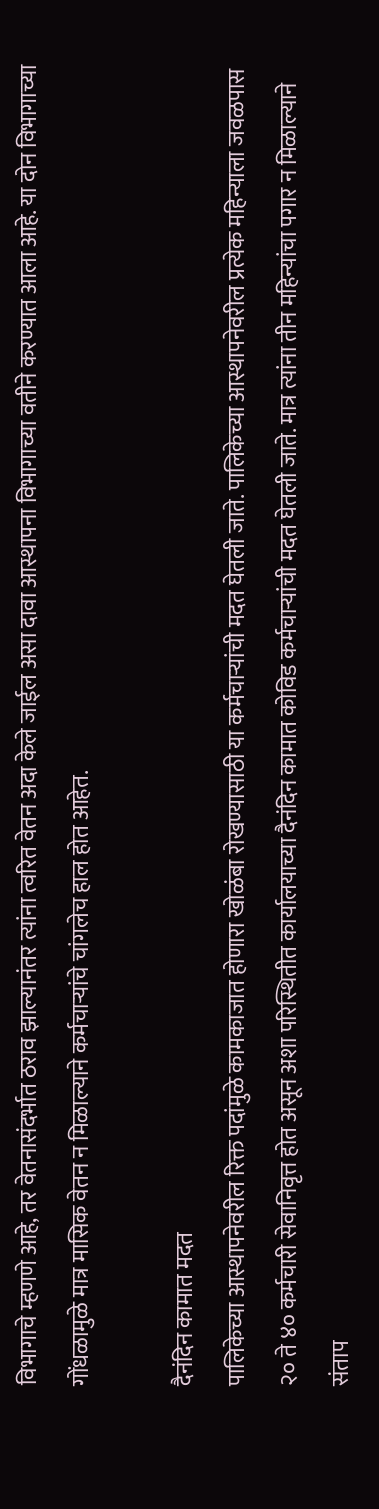विभागाचे म्हणणे आहे, तर वेतनासंदर्भात ठराव झाल्यानंतर त्यांना त्वरित वेतन अदा केले जाईल असा दावा आस्थापना विभागाच्या वतीने करण्यात आला आहे. या दोन विभागाच्या गोंधळामुळे मात्र मासिक वेतन न मिळाल्याने कर्मचाऱ्यांचे चांगलेच हाल होत आहेत.

दैनंदिन कामात मदत
पालिकेच्या आस्थापनेवरील रिक्त पदांमुळे कामकाजात होणारा खोळंबा रोखण्यासाठी या कर्मचाऱ्यांची मदत घेतली जाते. पालिकेच्या आस्थापनेवरील प्रत्येक महिन्याला जवळपास २० ते ४० कर्मचारी सेवानिवृत्त होत असून अशा परिस्थितीत कार्यालयाच्या दैनंदिन कामात कोविड कर्मचाऱ्यांची मदत घेतली जाते. मात्र त्यांना तीन महिन्यांचा पगार न मिळाल्याने संताप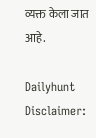व्यक्त केला जात आहे.

Dailyhunt
Disclaimer: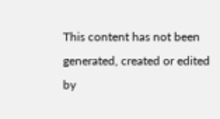This content has not been generated, created or edited by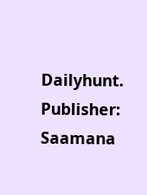Dailyhunt. Publisher: Saamana